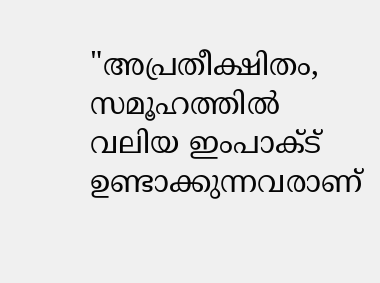"അപ്രതീക്ഷിതം, സമൂഹത്തിൽ വലിയ ഇംപാക്ട് ഉണ്ടാക്കുന്നവരാണ്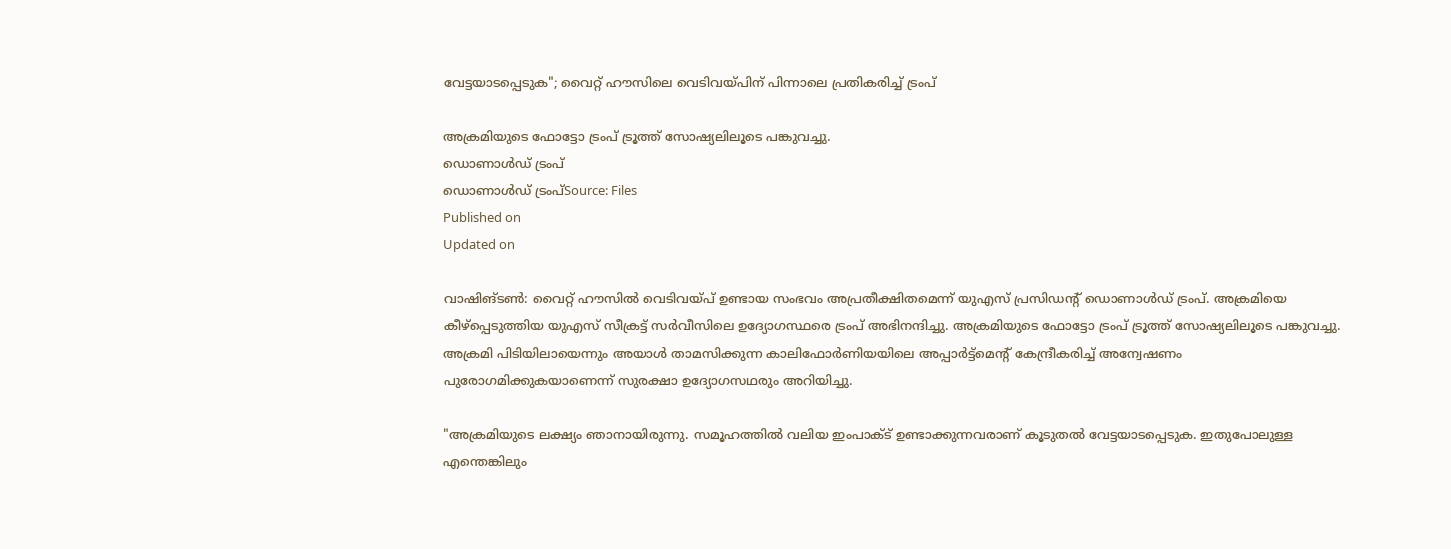വേട്ടയാടപ്പെടുക"; വൈറ്റ് ഹൗസിലെ വെടിവയ്പിന് പിന്നാലെ പ്രതികരിച്ച് ട്രംപ്

അക്രമിയുടെ ഫോട്ടോ ട്രംപ് ട്രൂത്ത് സോഷ്യലിലൂടെ പങ്കുവച്ചു.
ഡൊണാൾഡ് ട്രംപ്
ഡൊണാൾഡ് ട്രംപ്Source: Files
Published on
Updated on

വാഷിങ്ടൺ: വൈറ്റ് ഹൗസിൽ വെടിവയ്പ് ഉണ്ടായ സംഭവം അപ്രതീക്ഷിതമെന്ന് യുഎസ് പ്രസിഡൻ്റ് ഡൊണാൾഡ് ട്രംപ്. അക്രമിയെ കീഴ്പ്പെടുത്തിയ യുഎസ് സീക്രട്ട് സർവീസിലെ ഉദ്യോഗസ്ഥരെ ട്രംപ് അഭിനന്ദിച്ചു. അക്രമിയുടെ ഫോട്ടോ ട്രംപ് ട്രൂത്ത് സോഷ്യലിലൂടെ പങ്കുവച്ചു. അക്രമി പിടിയിലായെന്നും അയാൾ താമസിക്കുന്ന കാലിഫോർണിയയിലെ അപ്പാർട്ട്മെൻ്റ് കേന്ദ്രീകരിച്ച് അന്വേഷണം പുരോഗമിക്കുകയാണെന്ന് സുരക്ഷാ ഉദ്യോഗസഥരും അറിയിച്ചു.

"അക്രമിയുടെ ലക്ഷ്യം ഞാനായിരുന്നു. സമൂഹത്തിൽ വലിയ ഇംപാക്ട് ഉണ്ടാക്കുന്നവരാണ് കൂടുതൽ വേട്ടയാടപ്പെടുക. ഇതുപോലുള്ള എന്തെങ്കിലും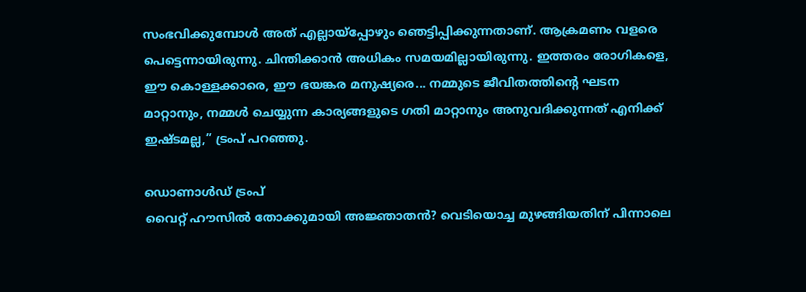സംഭവിക്കുമ്പോൾ അത് എല്ലായ്‌പ്പോഴും ഞെട്ടിപ്പിക്കുന്നതാണ്. ആക്രമണം വളരെ പെട്ടെന്നായിരുന്നു. ചിന്തിക്കാൻ അധികം സമയമില്ലായിരുന്നു. ഇത്തരം രോഗികളെ, ഈ കൊള്ളക്കാരെ, ഈ ഭയങ്കര മനുഷ്യരെ... നമ്മുടെ ജീവിതത്തിൻ്റെ ഘടന മാറ്റാനും, നമ്മൾ ചെയ്യുന്ന കാര്യങ്ങളുടെ ഗതി മാറ്റാനും അനുവദിക്കുന്നത് എനിക്ക് ഇഷ്ടമല്ല,” ട്രംപ് പറഞ്ഞു.

ഡൊണാൾഡ് ട്രംപ്
വൈറ്റ് ഹൗസിൽ തോക്കുമായി അജ്ഞാതൻ? വെടിയൊച്ച മുഴങ്ങിയതിന് പിന്നാലെ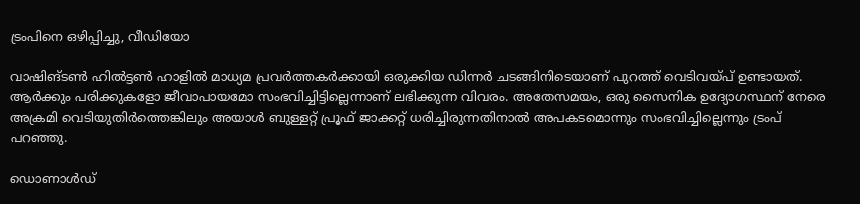ട്രംപിനെ ഒഴിപ്പിച്ചു, വീഡിയോ

വാഷിങ്ടൺ ഹിൽട്ടൺ ഹാളിൽ മാധ്യമ പ്രവർത്തകർക്കായി ഒരുക്കിയ ഡിന്നർ ചടങ്ങിനിടെയാണ് പുറത്ത് വെടിവയ്പ് ഉണ്ടായത്. ആർക്കും പരിക്കുകളോ ജീവാപായമോ സംഭവിച്ചിട്ടില്ലെന്നാണ് ലഭിക്കുന്ന വിവരം. അതേസമയം, ഒരു സൈനിക ഉദ്യോഗസ്ഥന് നേരെ അക്രമി വെടിയുതിർത്തെങ്കിലും അയാൾ ബുള്ളറ്റ് പ്രൂഫ് ജാക്കറ്റ് ധരിച്ചിരുന്നതിനാൽ അപകടമൊന്നും സംഭവിച്ചില്ലെന്നും ട്രംപ് പറഞ്ഞു.

ഡൊണാൾഡ്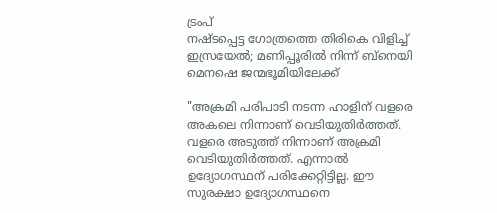ട്രംപ്
നഷ്ടപ്പെട്ട ഗോത്രത്തെ തിരികെ വിളിച്ച് ഇസ്രയേൽ; മണിപ്പൂരിൽ നിന്ന് ബ്നെയി മെനഷെ ജന്മഭൂമിയിലേക്ക്

"അക്രമി പരിപാടി നടന്ന ഹാളിന് വളരെ അകലെ നിന്നാണ് വെടിയുതിർത്തത്. വളരെ അടുത്ത് നിന്നാണ് അക്രമി വെടിയുതിർത്തത്. എന്നാൽ ഉദ്യോഗസ്ഥന് പരിക്കേറ്റിട്ടില്ല. ഈ സുരക്ഷാ ഉദ്യോഗസ്ഥനെ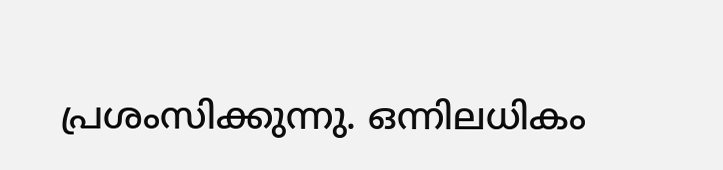പ്രശംസിക്കുന്നു. ഒന്നിലധികം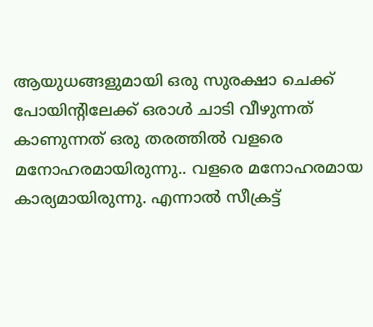ആയുധങ്ങളുമായി ഒരു സുരക്ഷാ ചെക്ക് പോയിൻ്റിലേക്ക് ഒരാൾ ചാടി വീഴുന്നത് കാണുന്നത് ഒരു തരത്തിൽ വളരെ മനോഹരമായിരുന്നു.. വളരെ മനോഹരമായ കാര്യമായിരുന്നു. എന്നാൽ സീക്രട്ട്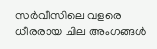സർവീസിലെ വളരെ ധീരരായ ചില അംഗങ്ങൾ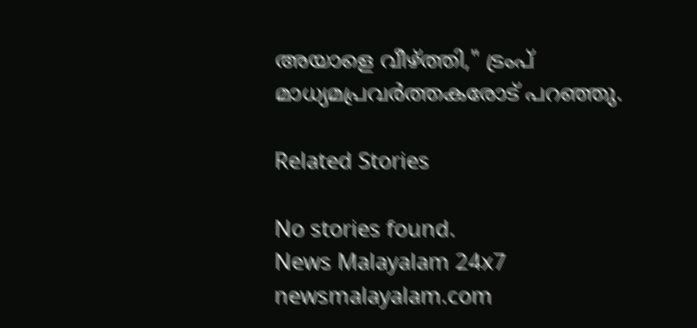അയാളെ വീഴ്ത്തി," ട്രംപ് മാധ്യമപ്രവർത്തകരോട് പറഞ്ഞു.

Related Stories

No stories found.
News Malayalam 24x7
newsmalayalam.com